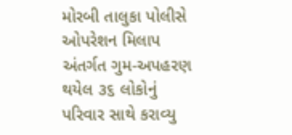મોરબી તાલુકા પોલીસે ઓપરેશન મિલાપ અંતર્ગત ગુમ-અપહરણ થયેલ ૩૬ લોકોનું પરિવાર સાથે કરાવ્યુ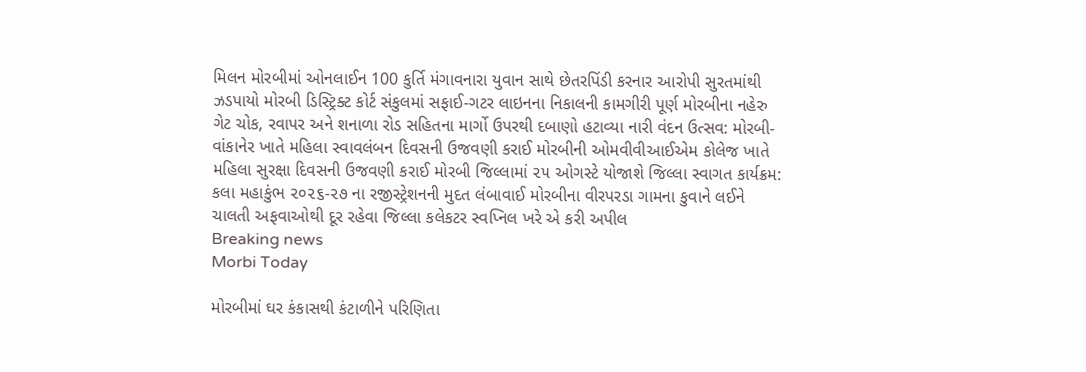મિલન મોરબીમાં ઓનલાઈન 100 કુર્તિ મંગાવનારા યુવાન સાથે છેતરપિંડી કરનાર આરોપી સુરતમાંથી ઝડપાયો મોરબી ડિસ્ટ્રિક્ટ કોર્ટ સંકુલમાં સફાઈ-ગટર લાઇનના નિકાલની કામગીરી પૂર્ણ મોરબીના નહેરુ ગેટ ચોક, રવાપર અને શનાળા રોડ સહિતના માર્ગો ઉપરથી દબાણો હટાવ્યા નારી વંદન ઉત્સવ: મોરબી-વાંકાનેર ખાતે મહિલા સ્વાવલંબન દિવસની ઉજવણી કરાઈ મોરબીની ઓમવીવીઆઈએમ કોલેજ ખાતે મહિલા સુરક્ષા દિવસની ઉજવણી કરાઈ મોરબી જિલ્લામાં ૨૫ ઓગસ્ટે યોજાશે જિલ્લા સ્વાગત કાર્યક્રમ: કલા મહાકુંભ ૨૦૨૬-૨૭ ના રજીસ્ટ્રેશનની મુદત લંબાવાઈ મોરબીના વીરપરડા ગામના કુવાને લઈને ચાલતી અફવાઓથી દૂર રહેવા જિલ્લા કલેકટર સ્વપ્નિલ ખરે એ કરી અપીલ
Breaking news
Morbi Today

મોરબીમાં ઘર કંકાસથી કંટાળીને પરિણિતા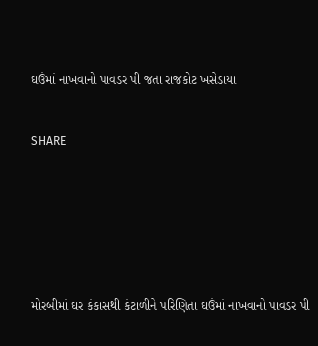ઘઉંમાં નાખવાનો પાવડર પી જતા રાજકોટ ખસેડાયા


SHARE







મોરબીમાં ઘર કંકાસથી કંટાળીને પરિણિતા ઘઉંમાં નાખવાનો પાવડર પી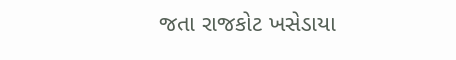જતા રાજકોટ ખસેડાયા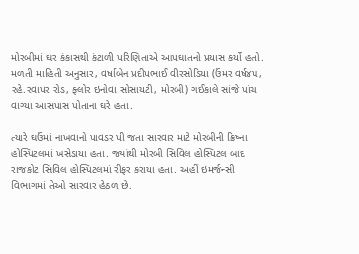મોરબીમાં ઘર કંકાસથી કંટાળી પરિણિતાએ આપઘાતનો પ્રયાસ કર્યો હતો. મળતી માહિતી અનુસાર, વર્ષાબેન પ્રદીપભાઈ વીરસોડિયા (ઉંમર વર્ષ૪૫, રહે.રવાપર રોડ, ફ્લોર ઇનોવા સોસાયટી, મોરબી) ગઈકાલે સાંજે પાંચ વાગ્યા આસપાસ પોતાના ઘરે હતા.

ત્યારે ઘઉંમાં નાખવાનો પાવડર પી જતા સારવાર માટે મોરબીની ક્રિષ્ના હોસ્પિટલમાં ખસેડાયા હતા. જ્યાંથી મોરબી સિવિલ હોસ્પિટલ બાદ રાજકોટ સિવિલ હોસ્પિટલમાં રીફર કરાયા હતા. અહીં ઇમર્જન્સી વિભાગમાં તેઓ સારવાર હેઠળ છે.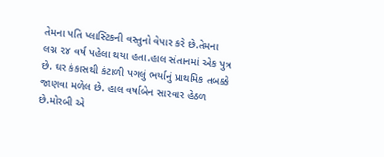તેમના પતિ પ્લાસ્ટિકની વસ્તુનો વેપાર કરે છે.તેમના લગ્ન ૨૪ વર્ષ પહેલા થયા હતા.હાલ સંતાનમાં એક પુત્ર છે. ઘર કંકાસથી કંટાળી પગલું ભર્યાનું પ્રાથમિક તબક્કે જાણવા મળેલ છે. હાલ વર્ષાબેન સારવાર હેઠળ છે.મોરબી એ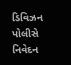ડિવિઝન પોલીસે નિવેદન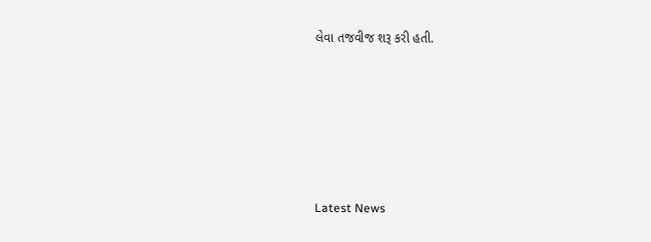લેવા તજવીજ શરૂ કરી હતી.






Latest News